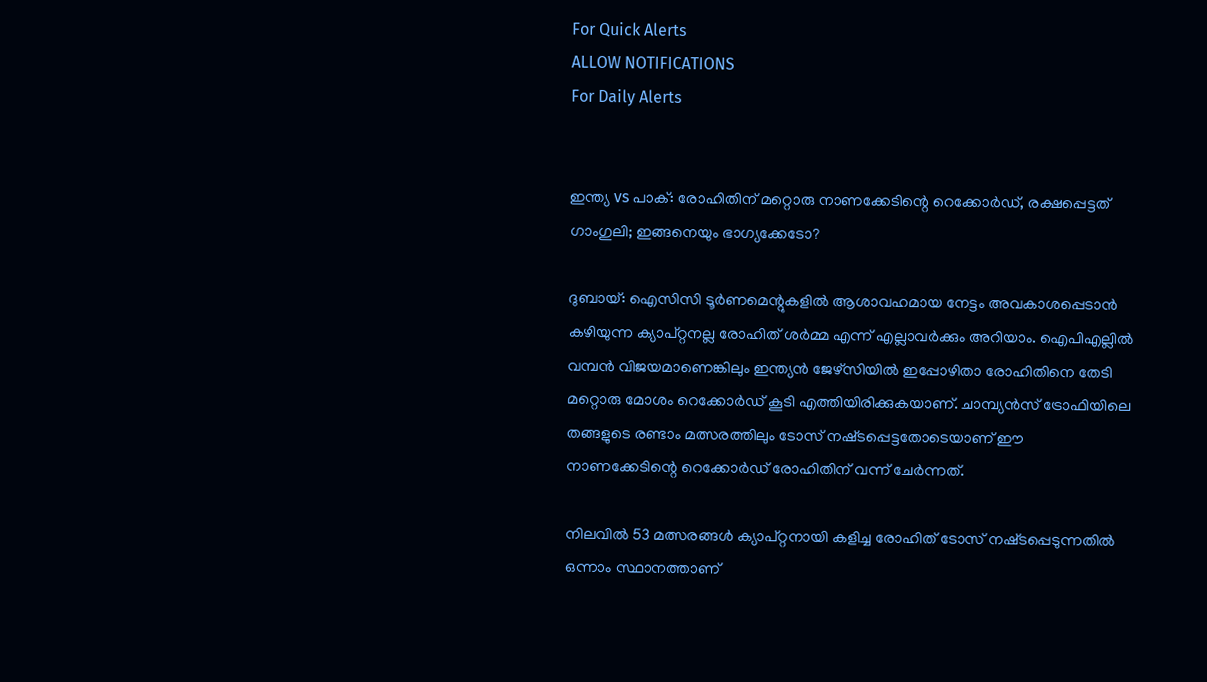For Quick Alerts
ALLOW NOTIFICATIONS
For Daily Alerts


ഇന്ത്യ vs പാക്: രോഹിതിന് മറ്റൊരു നാണക്കേടിന്റെ റെക്കോർഡ്, രക്ഷപ്പെട്ടത് ഗാംഗുലി; ഇങ്ങനെയും ഭാഗ്യക്കേടോ?

ദുബായ്: ഐസിസി ടൂർണമെന്റുകളിൽ ആശാവഹമായ നേട്ടം അവകാശപ്പെടാൻ കഴിയുന്ന ക്യാപ്റ്റനല്ല രോഹിത് ശർമ്മ എന്ന് എല്ലാവർക്കും അറിയാം. ഐപിഎല്ലിൽ വമ്പൻ വിജയമാണെങ്കിലും ഇന്ത്യൻ ജേഴ്‌സിയിൽ ഇപ്പോഴിതാ രോഹിതിനെ തേടി മറ്റൊരു മോശം റെക്കോർഡ് കൂടി എത്തിയിരിക്കുകയാണ്. ചാമ്പ്യൻസ് ട്രോഫിയിലെ തങ്ങളുടെ രണ്ടാം മത്സരത്തിലും ടോസ് നഷ്‌ടപ്പെട്ടതോടെയാണ് ഈ നാണക്കേടിന്റെ റെക്കോർഡ് രോഹിതിന് വന്ന് ചേർന്നത്.

നിലവിൽ 53 മത്സരങ്ങൾ ക്യാപ്റ്റനായി കളിച്ച രോഹിത് ടോസ് നഷ്‌ടപ്പെടുന്നതിൽ ഒന്നാം സ്ഥാനത്താണ്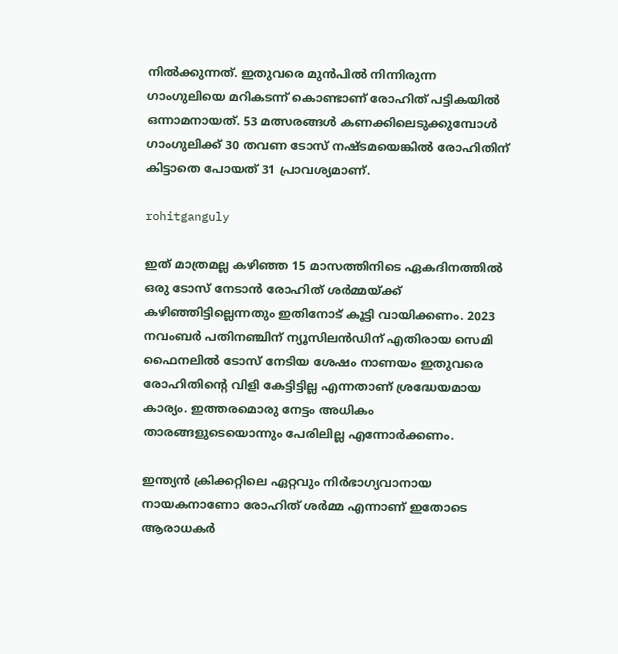നിൽക്കുന്നത്. ഇതുവരെ മുൻപിൽ നിന്നിരുന്ന ഗാംഗുലിയെ മറികടന്ന് കൊണ്ടാണ് രോഹിത് പട്ടികയിൽ ഒന്നാമനായത്. 53 മത്സരങ്ങൾ കണക്കിലെടുക്കുമ്പോൾ ഗാംഗുലിക്ക് 30 തവണ ടോസ് നഷ്‌ടമയെങ്കിൽ രോഹിതിന് കിട്ടാതെ പോയത് 31 പ്രാവശ്യമാണ്.

rohitganguly

ഇത് മാത്രമല്ല കഴിഞ്ഞ 15 മാസത്തിനിടെ ഏകദിനത്തിൽ ഒരു ടോസ് നേടാൻ രോഹിത് ശർമ്മയ്ക്ക് കഴിഞ്ഞിട്ടില്ലെന്നതും ഇതിനോട് കൂട്ടി വായിക്കണം. 2023 നവംബർ പതിനഞ്ചിന് ന്യൂസിലൻഡിന് എതിരായ സെമി ഫൈനലിൽ ടോസ് നേടിയ ശേഷം നാണയം ഇതുവരെ രോഹിതിന്റെ വിളി കേട്ടിട്ടില്ല എന്നതാണ് ശ്രദ്ധേയമായ കാര്യം. ഇത്തരമൊരു നേട്ടം അധികം താരങ്ങളുടെയൊന്നും പേരിലില്ല എന്നോർക്കണം.

ഇന്ത്യൻ ക്രിക്കറ്റിലെ ഏറ്റവും നിർഭാഗ്യവാനായ നായകനാണോ രോഹിത് ശർമ്മ എന്നാണ് ഇതോടെ ആരാധകർ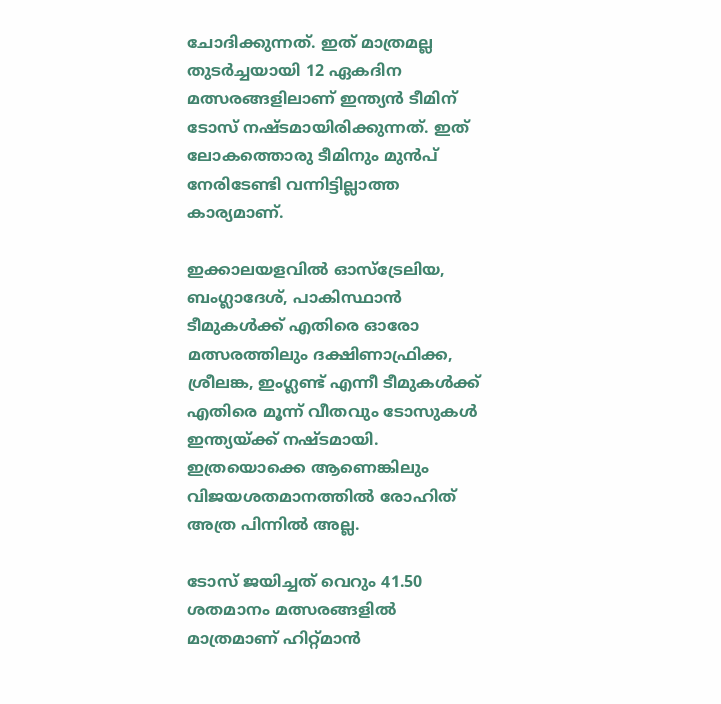ചോദിക്കുന്നത്. ഇത് മാത്രമല്ല തുടർച്ചയായി 12 ഏകദിന മത്സരങ്ങളിലാണ് ഇന്ത്യൻ ടീമിന് ടോസ് നഷ്‌ടമായിരിക്കുന്നത്. ഇത് ലോകത്തൊരു ടീമിനും മുൻപ് നേരിടേണ്ടി വന്നിട്ടില്ലാത്ത കാര്യമാണ്.

ഇക്കാലയളവിൽ ഓസ്‌ട്രേലിയ, ബംഗ്ലാദേശ്, പാകിസ്ഥാൻ ടീമുകൾക്ക് എതിരെ ഓരോ മത്സരത്തിലും ദക്ഷിണാഫ്രിക്ക, ശ്രീലങ്ക, ഇംഗ്ലണ്ട് എന്നീ ടീമുകൾക്ക് എതിരെ മൂന്ന് വീതവും ടോസുകൾ ഇന്ത്യയ്ക്ക് നഷ്‌ടമായി. ഇത്രയൊക്കെ ആണെങ്കിലും വിജയശതമാനത്തിൽ രോഹിത് അത്ര പിന്നിൽ അല്ല.

ടോസ് ജയിച്ചത് വെറും 41.50 ശതമാനം മത്സരങ്ങളിൽ മാത്രമാണ് ഹിറ്റ്മാൻ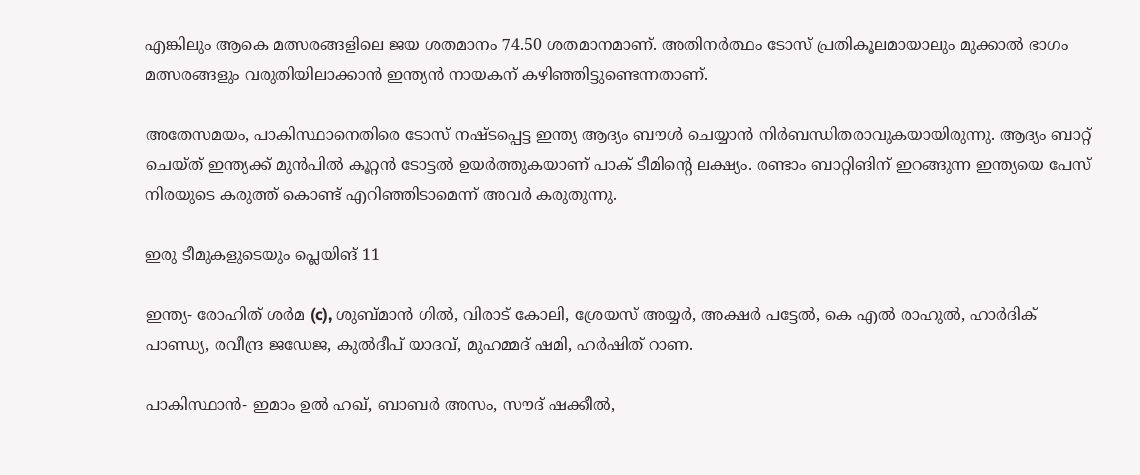എങ്കിലും ആകെ മത്സരങ്ങളിലെ ജയ ശതമാനം 74.50 ശതമാനമാണ്. അതിനർത്ഥം ടോസ് പ്രതികൂലമായാലും മുക്കാൽ ഭാഗം മത്സരങ്ങളും വരുതിയിലാക്കാൻ ഇന്ത്യൻ നായകന് കഴിഞ്ഞിട്ടുണ്ടെന്നതാണ്.

അതേസമയം, പാകിസ്ഥാനെതിരെ ടോസ് നഷ്‌ടപ്പെട്ട ഇന്ത്യ ആദ്യം ബൗൾ ചെയ്യാൻ നിർബന്ധിതരാവുകയായിരുന്നു. ആദ്യം ബാറ്റ് ചെയ്‌ത്‌ ഇന്ത്യക്ക് മുൻപിൽ കൂറ്റൻ ടോട്ടൽ ഉയർത്തുകയാണ് പാക് ടീമിന്റെ ലക്ഷ്യം. രണ്ടാം ബാറ്റിങിന് ഇറങ്ങുന്ന ഇന്ത്യയെ പേസ് നിരയുടെ കരുത്ത് കൊണ്ട് എറിഞ്ഞിടാമെന്ന് അവർ കരുതുന്നു.

ഇരു ടീമുകളുടെയും പ്ലെയിങ് 11

ഇന്ത്യ- രോഹിത് ശര്‍മ (c), ശുബ്മാന്‍ ഗില്‍, വിരാട് കോലി, ശ്രേയസ് അയ്യര്‍, അക്ഷര്‍ പട്ടേല്‍, കെ എല്‍ രാഹുല്‍, ഹാര്‍ദിക് പാണ്ഡ്യ, രവീന്ദ്ര ജഡേജ, കുല്‍ദീപ് യാദവ്, മുഹമ്മദ് ഷമി, ഹര്‍ഷിത് റാണ.

പാകിസ്ഥാന്‍- ഇമാം ഉല്‍ ഹഖ്, ബാബര്‍ അസം, സൗദ് ഷക്കീല്‍,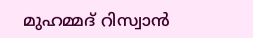മുഹമ്മദ് റിസ്വാന്‍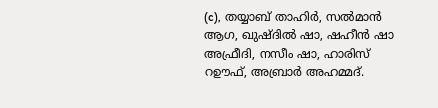(c), തയ്യാബ് താഹിര്‍, സല്‍മാന്‍ ആഗ, ഖുഷ്ദില്‍ ഷാ, ഷഹീന്‍ ഷാ അഫ്രീദി, നസീം ഷാ, ഹാരിസ് റഊഫ്, അബ്രാര്‍ അഹമ്മദ്‌.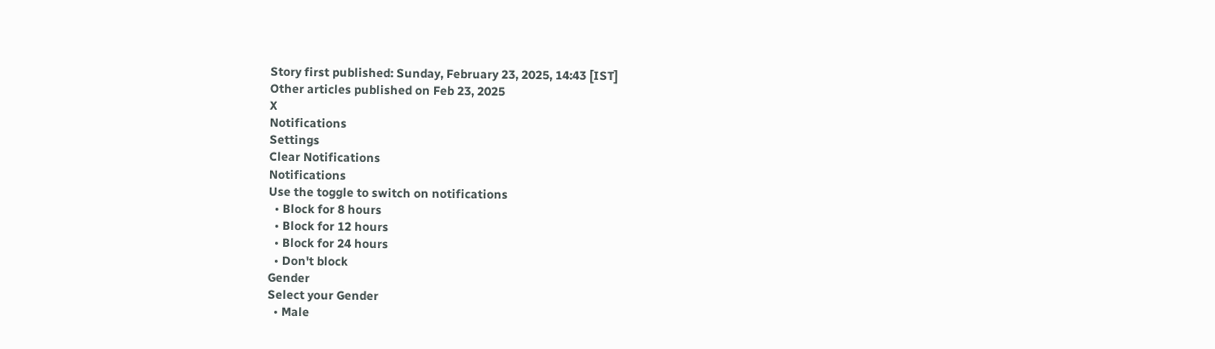Story first published: Sunday, February 23, 2025, 14:43 [IST]
Other articles published on Feb 23, 2025
X
Notifications
Settings
Clear Notifications
Notifications
Use the toggle to switch on notifications
  • Block for 8 hours
  • Block for 12 hours
  • Block for 24 hours
  • Don't block
Gender
Select your Gender
  • Male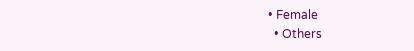• Female
  • Others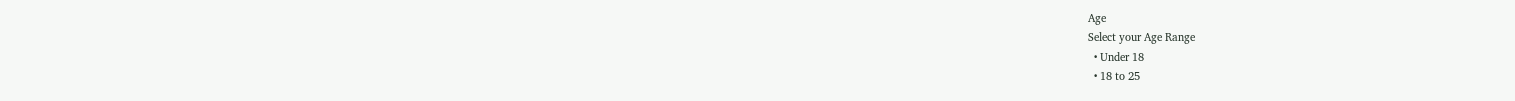Age
Select your Age Range
  • Under 18
  • 18 to 25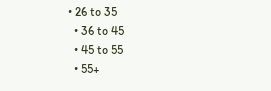• 26 to 35
  • 36 to 45
  • 45 to 55
  • 55+